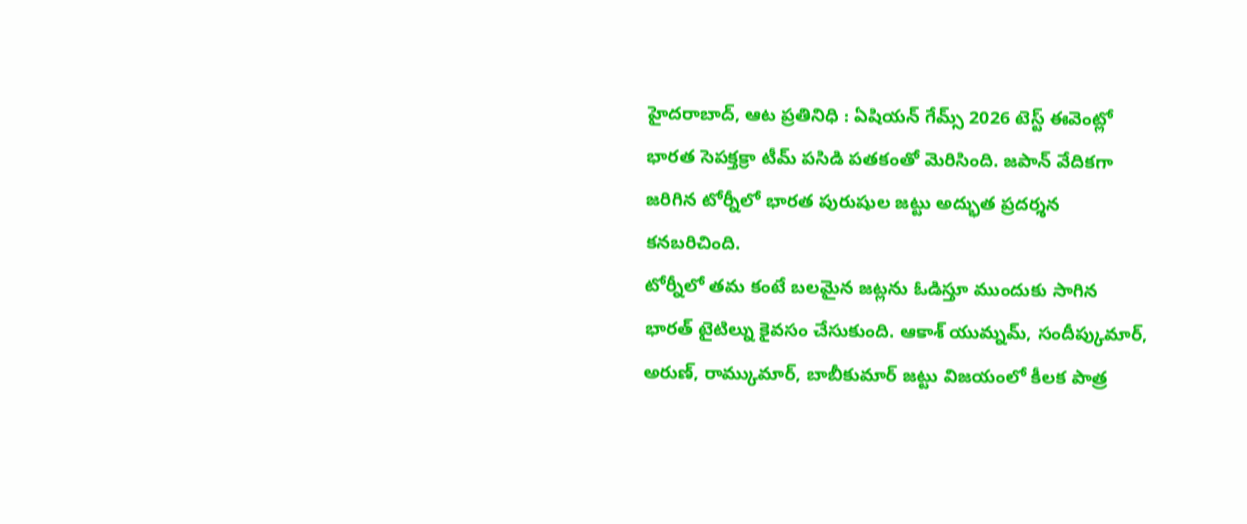హైదరాబాద్, ఆట ప్రతినిధి : ఏషియన్ గేమ్స్ 2026 టెస్ట్ ఈవెంట్లో భారత సెపక్తక్రా టీమ్ పసిడి పతకంతో మెరిసింది. జపాన్ వేదికగా జరిగిన టోర్నీలో భారత పురుషుల జట్టు అద్భుత ప్రదర్శన కనబరిచింది.
టోర్నీలో తమ కంటే బలమైన జట్లను ఓడిస్తూ ముందుకు సాగిన భారత్ టైటిల్ను కైవసం చేసుకుంది. ఆకాశ్ యుమ్నమ్, సందీప్కుమార్, అరుణ్, రామ్కుమార్, బాబీకుమార్ జట్టు విజయంలో కీలక పాత్ర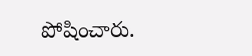పోషించారు.